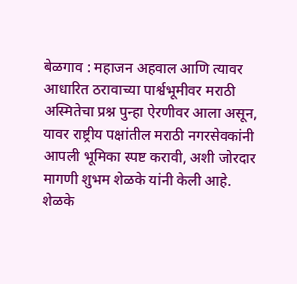बेळगाव : महाजन अहवाल आणि त्यावर आधारित ठरावाच्या पार्श्वभूमीवर मराठी अस्मितेचा प्रश्न पुन्हा ऐरणीवर आला असून, यावर राष्ट्रीय पक्षांतील मराठी नगरसेवकांनी आपली भूमिका स्पष्ट करावी, अशी जोरदार मागणी शुभम शेळके यांनी केली आहे.
शेळके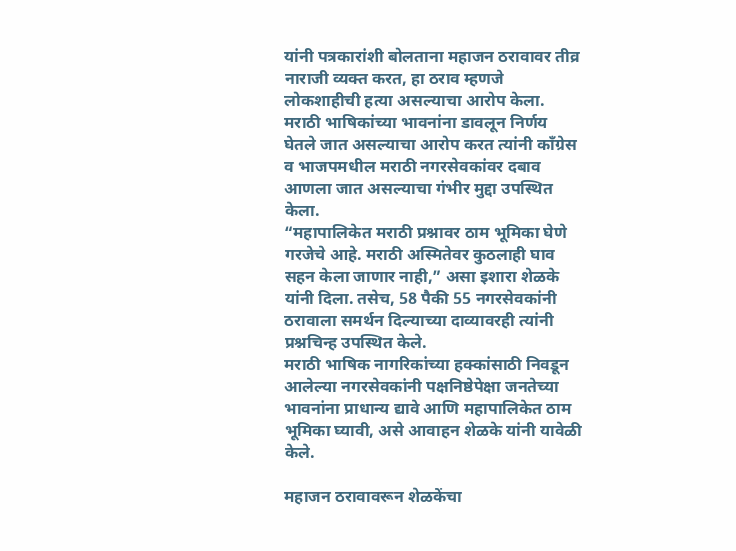यांनी पत्रकारांशी बोलताना महाजन ठरावावर तीव्र नाराजी व्यक्त करत, हा ठराव म्हणजे लोकशाहीची हत्या असल्याचा आरोप केला. मराठी भाषिकांच्या भावनांना डावलून निर्णय घेतले जात असल्याचा आरोप करत त्यांनी काँग्रेस व भाजपमधील मराठी नगरसेवकांवर दबाव आणला जात असल्याचा गंभीर मुद्दा उपस्थित केला.
“महापालिकेत मराठी प्रश्नावर ठाम भूमिका घेणे गरजेचे आहे. मराठी अस्मितेवर कुठलाही घाव सहन केला जाणार नाही,” असा इशारा शेळके यांनी दिला. तसेच, 58 पैकी 55 नगरसेवकांनी ठरावाला समर्थन दिल्याच्या दाव्यावरही त्यांनी प्रश्नचिन्ह उपस्थित केले.
मराठी भाषिक नागरिकांच्या हक्कांसाठी निवडून आलेल्या नगरसेवकांनी पक्षनिष्ठेपेक्षा जनतेच्या भावनांना प्राधान्य द्यावे आणि महापालिकेत ठाम भूमिका घ्यावी, असे आवाहन शेळके यांनी यावेळी केले.

महाजन ठरावावरून शेळकेंचा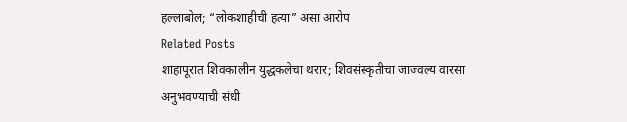हल्लाबोल; “लोकशाहीची हत्या” असा आरोप
Related Posts
शाहापूरात शिवकालीन युद्धकलेचा थरार; शिवसंस्कृतीचा जाज्वल्य वारसा अनुभवण्याची संधी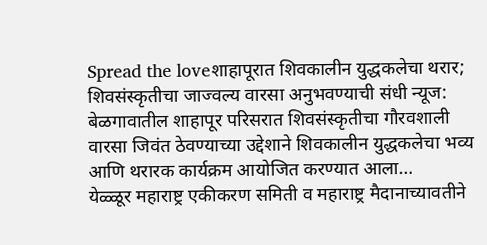Spread the loveशाहापूरात शिवकालीन युद्धकलेचा थरार; शिवसंस्कृतीचा जाज्वल्य वारसा अनुभवण्याची संधी न्यूज: बेळगावातील शाहापूर परिसरात शिवसंस्कृतीचा गौरवशाली वारसा जिवंत ठेवण्याच्या उद्देशाने शिवकालीन युद्धकलेचा भव्य आणि थरारक कार्यक्रम आयोजित करण्यात आला…
येळ्ळूर महाराष्ट्र एकीकरण समिती व महाराष्ट्र मैदानाच्यावतीने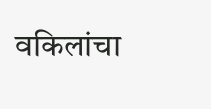वकिलांचा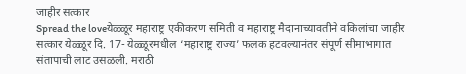जाहीर सत्कार
Spread the loveयेळ्ळूर महाराष्ट्र एकीकरण समिती व महाराष्ट्र मैदानाच्यावतीने वकिलांचा जाहीर सत्कार येळ्ळूर दि. 17- येळ्ळूरमधील ‘महाराष्ट्र राज्य’ फलक हटवल्यानंतर संपूर्ण सीमाभागात संतापाची लाट उसळली. मराठी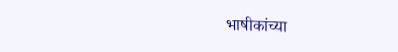भाषीकांच्या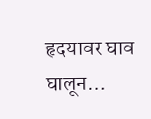हृदयावर घाव घालून…